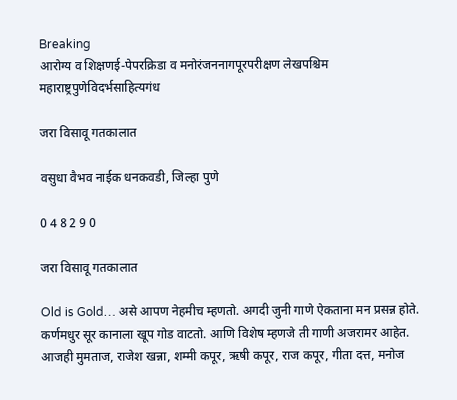Breaking
आरोग्य व शिक्षणई-पेपरक्रिडा व मनोरंजननागपूरपरीक्षण लेखपश्चिम महाराष्ट्रपुणेविदर्भसाहित्यगंध

जरा विसावू गतकालात

वसुधा वैभव नाईक धनकवडी, जिल्हा पुणे

0 4 8 2 9 0

जरा विसावू गतकालात

Old is Gold… असे आपण नेहमीच म्हणतो. अगदी जुनी गाणे ऐकताना मन प्रसन्न होते. कर्णमधुर सूर कानाला खूप गोड वाटतो. आणि विशेष म्हणजे ती गाणी अजरामर आहेत. आजही मुमताज, राजेश खन्ना, शम्मी कपूर, ऋषी कपूर, राज कपूर, गीता दत्त, मनोज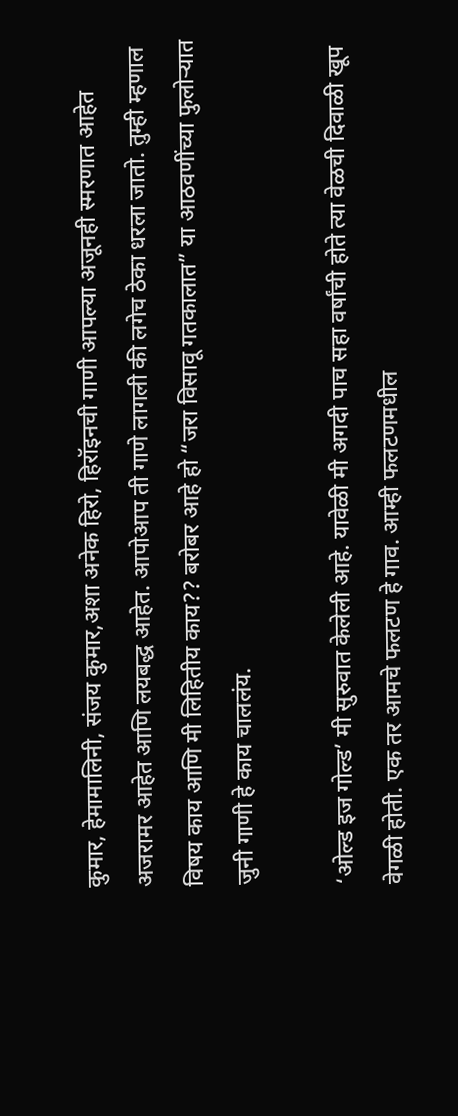कुमार, हेमामालिनी, संजय कुमार,अशा अनेक हिरो, हिरॉइनची गाणी आपल्या अजूनही स्मरणात आहेत अजरामर आहेत आणि लयबद्ध आहेत. आपोआप ती गाणे लागली की लगेच ठेका धरला जातो. तुम्ही म्हणाल विषय काय आणि मी लिहितीय काय?? बरोबर आहे हो “जरा विसावू गतकालात” या आठवणींच्या फुलोऱ्यात जुनी गाणी हे काय चाललंय.

‘ओल्ड इज गोल्ड’ मी सुरुवात केलेली आहे. यावेळी मी अगदी पाच सहा वर्षांची होते त्या वेळची दिवाळी खूप वेगळी होती. एक तर आमचे फलटण हे गाव. आम्ही फलटणमधील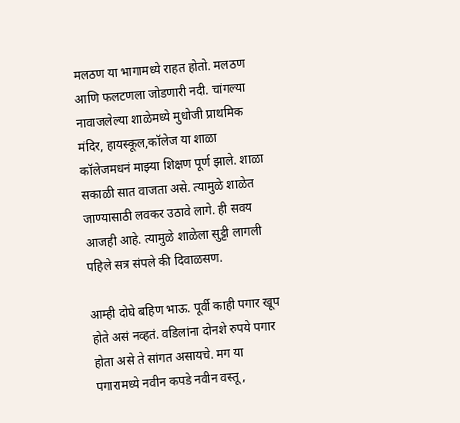मलठण या भागामध्ये राहत होतो. मलठण आणि फलटणला जोडणारी नदी. चांगल्या नावाजलेल्या शाळेमध्ये मुधोजी प्राथमिक मंदिर, हायस्कूल,कॉलेज या शाळा कॉलेजमधनं माझ्या शिक्षण पूर्ण झाले. शाळा सकाळी सात वाजता असे. त्यामुळे शाळेत जाण्यासाठी लवकर उठावे लागे. ही सवय आजही आहे. त्यामुळे शाळेला सुट्टी लागली पहिले सत्र संपले की दिवाळसण.

आम्ही दोघे बहिण भाऊ. पूर्वी काही पगार खूप होते असं नव्हतं. वडिलांना दोनशे रुपये पगार होता असे ते सांगत असायचे. मग या पगारामध्ये नवीन कपडे नवीन वस्तू,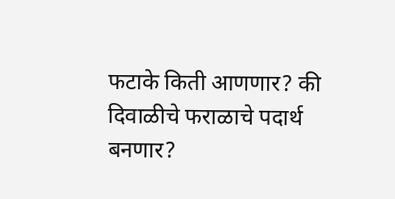फटाके किती आणणार? की दिवाळीचे फराळाचे पदार्थ बनणार?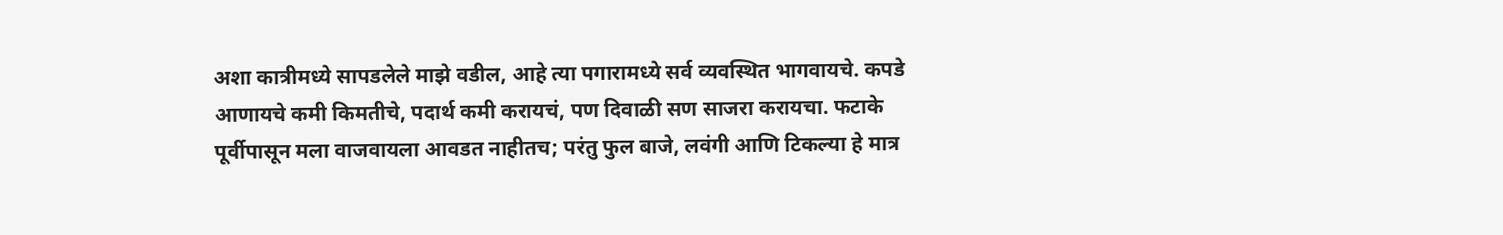अशा कात्रीमध्ये सापडलेले माझे वडील, आहे त्या पगारामध्ये सर्व व्यवस्थित भागवायचे. कपडे आणायचे कमी किमतीचे, पदार्थ कमी करायचं, पण दिवाळी सण साजरा करायचा. फटाके पूर्वीपासून मला वाजवायला आवडत नाहीतच; परंतु फुल बाजे, लवंगी आणि टिकल्या हे मात्र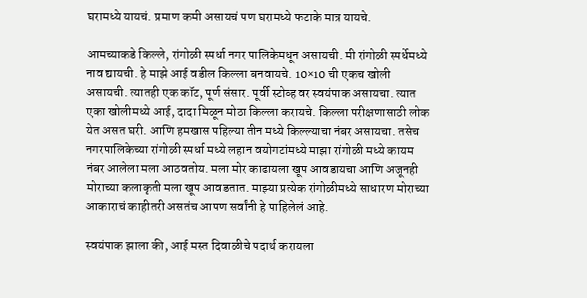घरामध्ये यायचं. प्रमाण कमी असायचं पण घरामध्ये फटाके मात्र यायचे.

आमच्याकडे किल्ले, रांगोळी स्पर्धा नगर पालिकेमधून असायची. मी रांगोळी स्पर्धेमध्ये नाव द्यायची. हे माझे आई वडील किल्ला बनवायचे. 10×10 ची एकच खोली असायची. त्यातही एक कॉट, पूर्ण संसार. पूर्वी स्टोव्ह वर स्वयंपाक असायचा. त्यात एका खोलीमध्ये आई, दादा मिळून मोठा किल्ला करायचे. किल्ला परीक्षणासाठी लोक येत असत घरी. आणि हमखास पहिल्या तीन मध्ये किल्ल्याचा नंबर असायचा. तसेच नगरपालिकेच्या रांगोळी स्पर्धा मध्ये लहान वयोगटांमध्ये माझा रांगोळी मध्ये कायम नंबर आलेला मला आठवतोय. मला मोर काढायला खूप आवडायचा आणि अजूनही मोराच्या कलाकृती मला खूप आवडतात. माझ्या प्रत्येक रांगोळीमध्ये साधारण मोराच्या आकाराचं काहीतरी असतंच आपण सर्वांनी हे पाहिलेलं आहे.

स्वयंपाक झाला की, आई मस्त दिवाळीचे पदार्थ करायला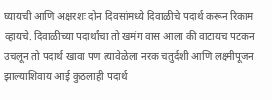घ्यायची आणि अक्षरशः दोन दिवसांमध्ये दिवाळीचे पदार्थ करून रिकाम व्हायचे. दिवाळीच्या पदार्थांचा तो खमंग वास आला की वाटायच पटकन उचलून तो पदार्थ खावा पण त्यावेळेला नरक चतुर्दशी आणि लक्ष्मीपूजन झाल्याशिवाय आई कुठलाही पदार्थ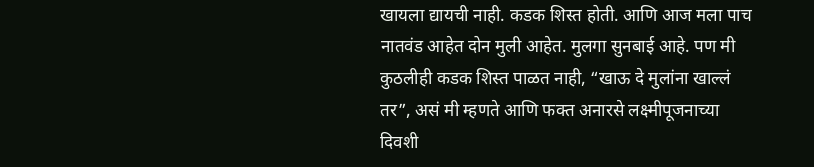खायला द्यायची नाही. कडक शिस्त होती. आणि आज मला पाच नातवंड आहेत दोन मुली आहेत. मुलगा सुनबाई आहे. पण मी कुठलीही कडक शिस्त पाळत नाही, “खाऊ दे मुलांना खाल्लं तर”, असं मी म्हणते आणि फक्त अनारसे लक्ष्मीपूजनाच्या दिवशी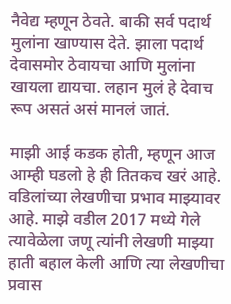नैवेद्य म्हणून ठेवते. बाकी सर्व पदार्थ मुलांना खाण्यास देते. झाला पदार्थ देवासमोर ठेवायचा आणि मुलांना खायला द्यायचा. लहान मुलं हे देवाच रूप असतं असं मानलं जातं.

माझी आई कडक होती, म्हणून आज आम्ही घडलो हे ही तितकच खरं आहे. वडिलांच्या लेखणीचा प्रभाव माझ्यावर आहे. माझे वडील 2017 मध्ये गेले त्यावेळेला जणू त्यांनी लेखणी माझ्या हाती बहाल केली आणि त्या लेखणीचा प्रवास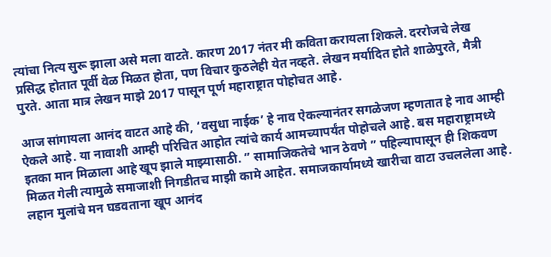त्यांचा नित्य सुरू झाला असे मला वाटते. कारण 2017 नंतर मी कविता करायला शिकले. दररोजचे लेख प्रसिद्ध होतात पूर्वी वेळ मिळत होता, पण विचार कुठलेही येत नव्हते. लेखन मर्यादित होते शाळेपुरते, मैत्री पुरते. आता मात्र लेखन माझे 2017 पासून पूर्ण महाराष्ट्रात पोहोचत आहे.

आज सांगायला आनंद वाटत आहे की, ‘वसुधा नाईक’ हे नाव ऐकल्यानंतर सगळेजण म्हणतात हे नाव आम्ही ऐकले आहे. या नावाशी आम्ही परिचित आहोत त्यांचे कार्य आमच्यापर्यंत पोहोचले आहे. बस महाराष्ट्रामध्ये इतका मान मिळाला आहे खूप झाले माझ्यासाठी. ” सामाजिकतेचे भान ठेवणे ” पहिल्यापासून ही शिकवण मिळत गेली त्यामुळे समाजाशी निगडीतच माझी कामे आहेत. समाजकार्यामध्ये खारीचा वाटा उचललेला आहे. लहान मुलांचे मन घडवताना खूप आनंद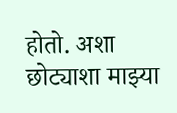होतो. अशा छोट्याशा माझ्या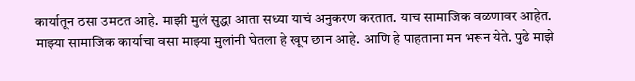कार्यातून ठसा उमटत आहे. माझी मुलं सुद्धा आता सध्या याचं अनुकरण करतात. याच सामाजिक वळणावर आहेत. माझ्या सामाजिक कार्याचा वसा माझ्या मुलांनी घेतला हे खूप छान आहे. आणि हे पाहताना मन भरून येते. पुढे माझे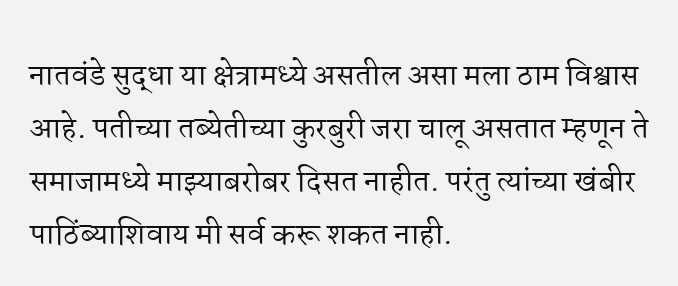नातवंडे सुद्धा या क्षेत्रामध्ये असतील असा मला ठाम विश्वास आहे. पतीच्या तब्येतीच्या कुरबुरी जरा चालू असतात म्हणून ते समाजामध्ये माझ्याबरोबर दिसत नाहीत. परंतु त्यांच्या खंबीर पाठिंब्याशिवाय मी सर्व करू शकत नाही.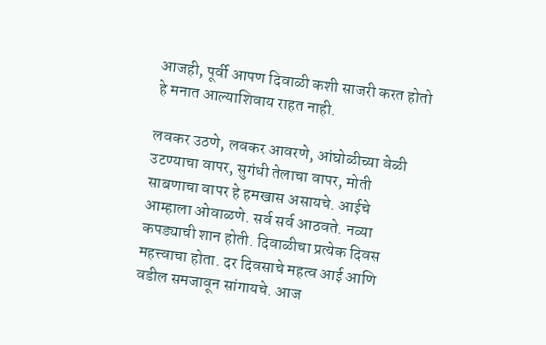आजही, पूर्वी आपण दिवाळी कशी साजरी करत होतो हे मनात आल्याशिवाय राहत नाही.

लवकर उठणे, लवकर आवरणे, आंघोळीच्या वेळी उटण्याचा वापर, सुगंधी तेलाचा वापर, मोती साबणाचा वापर हे हमखास असायचे. आईचे आम्हाला ओवाळणे. सर्व सर्व आठवते. नव्या कपड्याची शान होती. दिवाळीचा प्रत्येक दिवस महत्त्वाचा होता. दर दिवसाचे महत्व आई आणि वडील समजावून सांगायचे. आज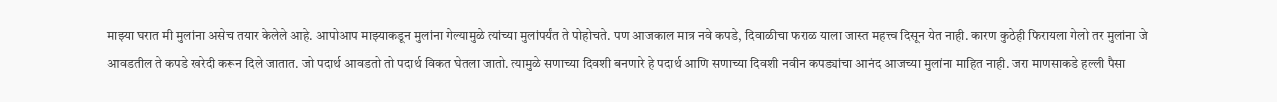माझ्या घरात मी मुलांना असेच तयार केलेले आहे. आपोआप माझ्याकडून मुलांना गेल्यामुळे त्यांच्या मुलांपर्यंत ते पोहोचते. पण आजकाल मात्र नवे कपडे, दिवाळीचा फराळ याला जास्त महत्त्व दिसून येत नाही. कारण कुठेही फिरायला गेलो तर मुलांना जे आवडतील ते कपडे खरेदी करून दिले जातात. जो पदार्थ आवडतो तो पदार्थ विकत घेतला जातो. त्यामुळे सणाच्या दिवशी बनणारे हे पदार्थ आणि सणाच्या दिवशी नवीन कपड्यांचा आनंद आजच्या मुलांना माहित नाही. जरा माणसाकडे हल्ली पैसा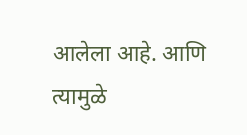आलेला आहे. आणि त्यामुळे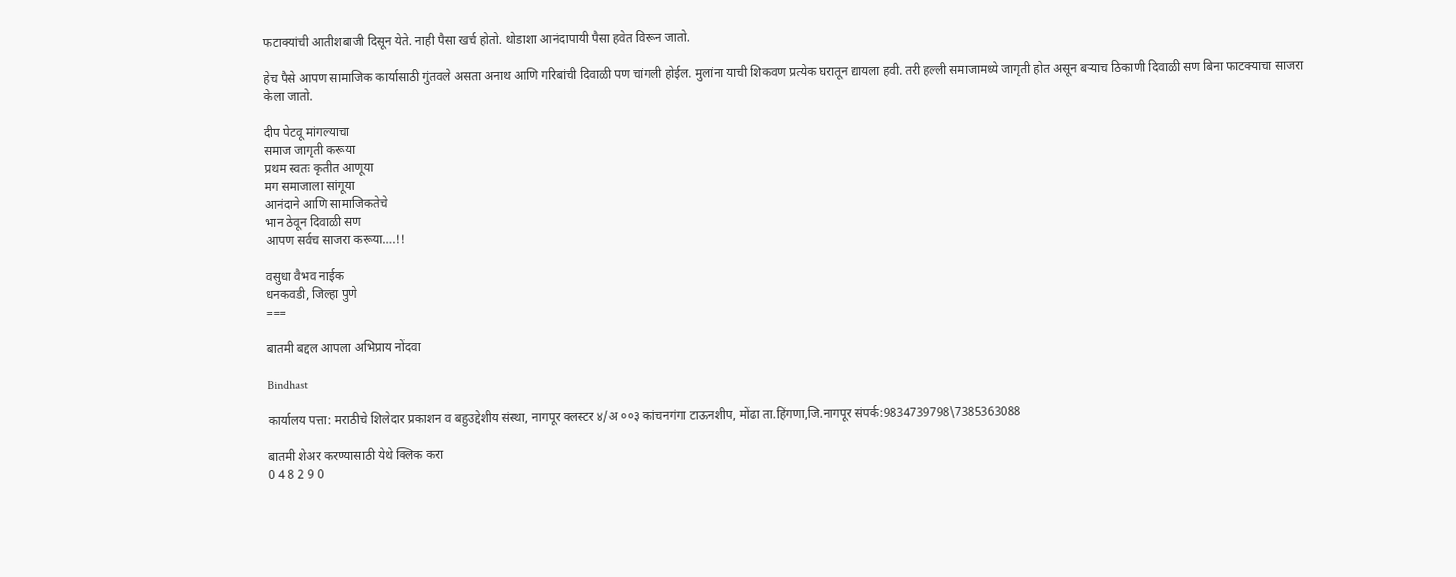फटाक्यांची आतीशबाजी दिसून येते. नाही पैसा खर्च होतो. थोडाशा आनंदापायी पैसा हवेत विरून जातो.

हेच पैसे आपण सामाजिक कार्यासाठी गुंतवले असता अनाथ आणि गरिबांची दिवाळी पण चांगली होईल. मुलांना याची शिकवण प्रत्येक घरातून द्यायला हवी. तरी हल्ली समाजामध्ये जागृती होत असून बऱ्याच ठिकाणी दिवाळी सण बिना फाटक्याचा साजरा केला जातो.

दीप पेटवू मांगल्याचा
समाज जागृती करूया
प्रथम स्वतः कृतीत आणूया
मग समाजाला सांगूया
आनंदाने आणि सामाजिकतेचे
भान ठेवून दिवाळी सण
आपण सर्वच साजरा करूया….!!

वसुधा वैभव नाईक
धनकवडी, जिल्हा पुणे
===

बातमी बद्दल आपला अभिप्राय नोंदवा

Bindhast

कार्यालय पत्ता: मराठीचे शिलेदार प्रकाशन व बहुउद्देशीय संस्था, नागपूर क्लस्टर ४/अ ००३ कांचनगंगा टाऊनशीप, मोंढा ता.हिंगणा,जि.नागपूर संपर्क:9834739798\7385363088

बातमी शेअर करण्यासाठी येथे क्लिक करा
0 4 8 2 9 0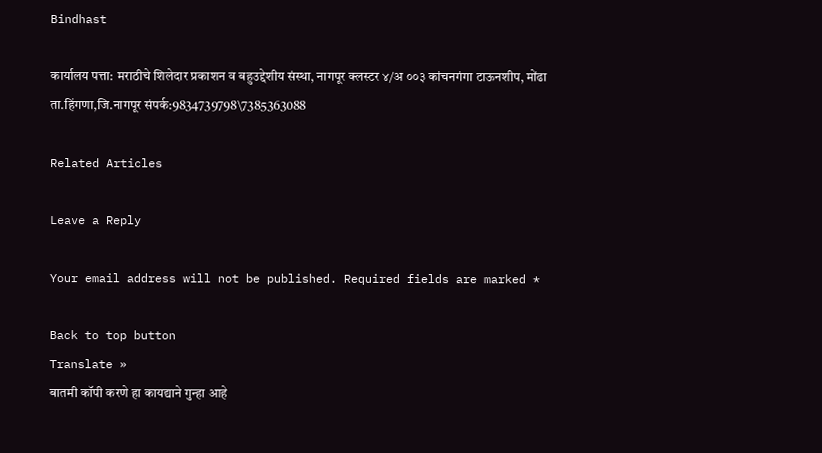Bindhast

कार्यालय पत्ता: मराठीचे शिलेदार प्रकाशन व बहुउद्देशीय संस्था, नागपूर क्लस्टर ४/अ ००३ कांचनगंगा टाऊनशीप, मोंढा ता.हिंगणा,जि.नागपूर संपर्क:9834739798\7385363088

Related Articles

Leave a Reply

Your email address will not be published. Required fields are marked *

Back to top button
Translate »
बातमी कॉपी करणे हा कायद्याने गुन्हा आहे